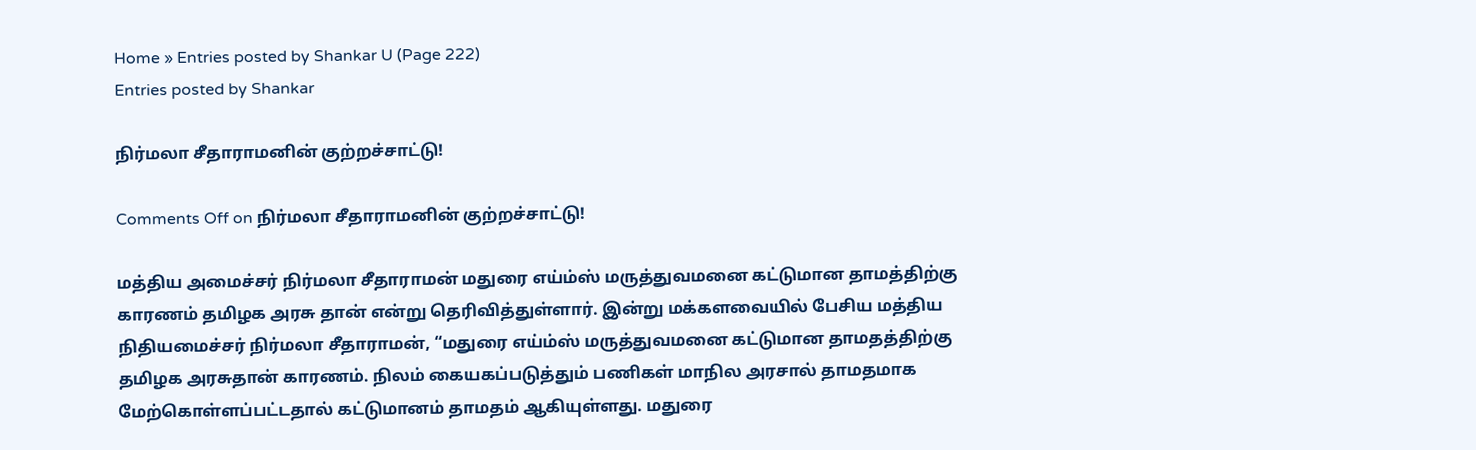Home » Entries posted by Shankar U (Page 222)
Entries posted by Shankar

நிர்மலா சீதாராமனின் குற்றச்சாட்டு!

Comments Off on நிர்மலா சீதாராமனின் குற்றச்சாட்டு!

மத்திய அமைச்சர் நிர்மலா சீதாராமன் மதுரை எய்ம்ஸ் மருத்துவமனை கட்டுமான தாமத்திற்கு காரணம் தமிழக அரசு தான் என்று தெரிவித்துள்ளார். இன்று மக்களவையில் பேசிய மத்திய நிதியமைச்சர் நிர்மலா சீதாராமன், “மதுரை எய்ம்ஸ் மருத்துவமனை கட்டுமான தாமதத்திற்கு தமிழக அரசுதான் காரணம். நிலம் கையகப்படுத்தும் பணிகள் மாநில அரசால் தாமதமாக மேற்கொள்ளப்பட்டதால் கட்டுமானம் தாமதம் ஆகியுள்ளது. மதுரை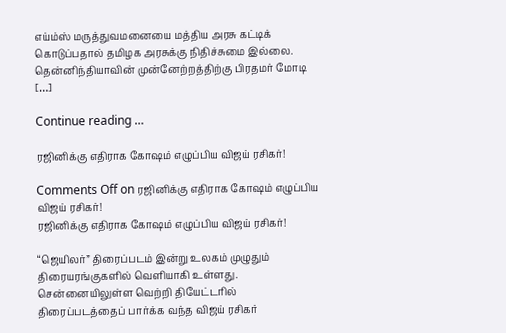எய்ம்ஸ் மருத்துவமனையை மத்திய அரசு கட்டிக் கொடுப்பதால் தமிழக அரசுக்கு நிதிச்சுமை இல்லை. தென்னிந்தியாவின் முன்னேற்றத்திற்கு பிரதமர் மோடி […]

Continue reading …

ரஜினிக்கு எதிராக கோஷம் எழுப்பிய விஜய் ரசிகர்!

Comments Off on ரஜினிக்கு எதிராக கோஷம் எழுப்பிய விஜய் ரசிகர்!
ரஜினிக்கு எதிராக கோஷம் எழுப்பிய விஜய் ரசிகர்!

“ஜெயிலர்” திரைப்படம் இன்று உலகம் முழுதும் திரையரங்குகளில் வெளியாகி உள்ளது. சென்னையிலுள்ள வெற்றி தியேட்டரில் திரைப்படத்தைப் பார்க்க வந்த விஜய் ரசிகர்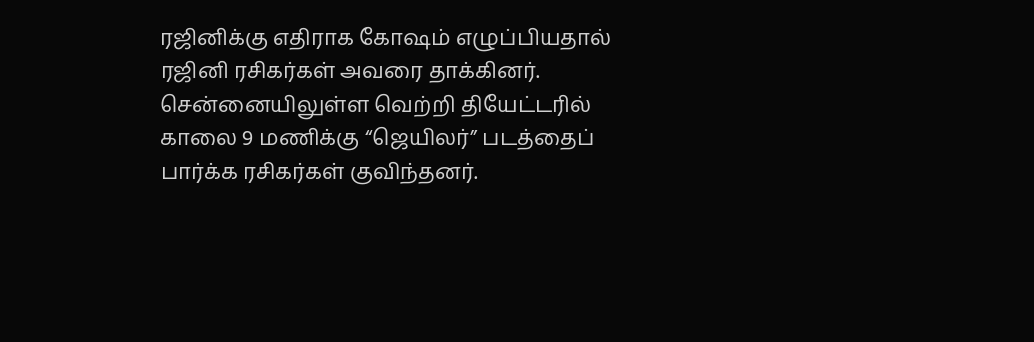ரஜினிக்கு எதிராக கோஷம் எழுப்பியதால் ரஜினி ரசிகர்கள் அவரை தாக்கினர். சென்னையிலுள்ள வெற்றி தியேட்டரில் காலை 9 மணிக்கு “ஜெயிலர்” படத்தைப் பார்க்க ரசிகர்கள் குவிந்தனர்.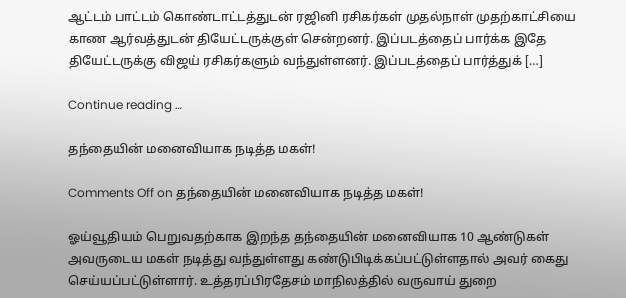ஆட்டம் பாட்டம் கொண்டாட்டத்துடன் ரஜினி ரசிகர்கள் முதல்நாள் முதற்காட்சியை காண ஆர்வத்துடன் தியேட்டருக்குள் சென்றனர். இப்படத்தைப் பார்க்க இதே தியேட்டருக்கு விஜய் ரசிகர்களும் வந்துள்ளனர். இப்படத்தைப் பார்த்துக் […]

Continue reading …

தந்தையின் மனைவியாக நடித்த மகள்!

Comments Off on தந்தையின் மனைவியாக நடித்த மகள்!

ஓய்வூதியம் பெறுவதற்காக இறந்த தந்தையின் மனைவியாக 10 ஆண்டுகள் அவருடைய மகள் நடித்து வந்துள்ளது கண்டுபிடிக்கப்பட்டுள்ளதால் அவர் கைது செய்யப்பட்டுள்ளார். உத்தரப்பிரதேசம் மாநிலத்தில் வருவாய் துறை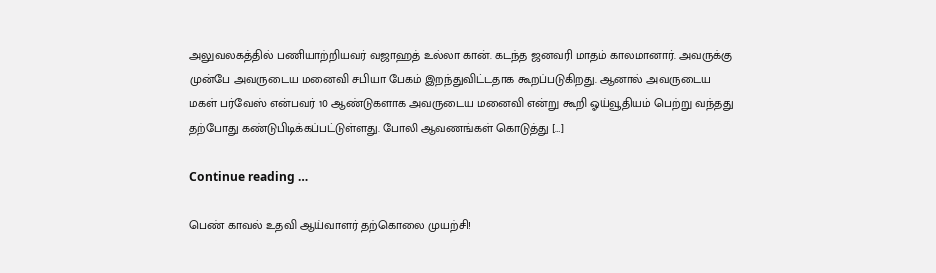அலுவலகத்தில் பணியாற்றியவர் வஜாஹத் உல்லா கான். கடந்த ஜனவரி மாதம் காலமானார். அவருக்கு முன்பே அவருடைய மனைவி சபியா பேகம் இறந்துவிட்டதாக கூறப்படுகிறது. ஆனால் அவருடைய மகள் பர்வேஸ் என்பவர் 10 ஆண்டுகளாக அவருடைய மனைவி என்று கூறி ஓய்வூதியம் பெற்று வந்தது தற்போது கண்டுபிடிக்கப்பட்டுள்ளது. போலி ஆவணங்கள் கொடுத்து […]

Continue reading …

பெண் காவல் உதவி ஆய்வாளர் தற்கொலை முயற்சி!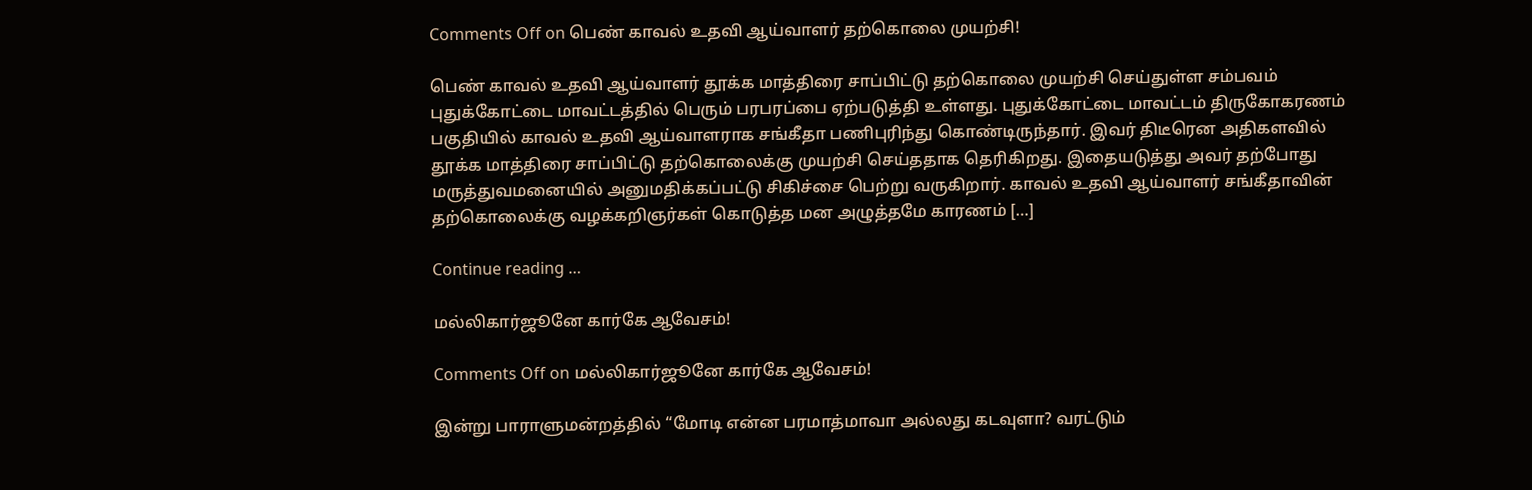Comments Off on பெண் காவல் உதவி ஆய்வாளர் தற்கொலை முயற்சி!

பெண் காவல் உதவி ஆய்வாளர் தூக்க மாத்திரை சாப்பிட்டு தற்கொலை முயற்சி செய்துள்ள சம்பவம் புதுக்கோட்டை மாவட்டத்தில் பெரும் பரபரப்பை ஏற்படுத்தி உள்ளது. புதுக்கோட்டை மாவட்டம் திருகோகரணம் பகுதியில் காவல் உதவி ஆய்வாளராக சங்கீதா பணிபுரிந்து கொண்டிருந்தார். இவர் திடீரென அதிகளவில் தூக்க மாத்திரை சாப்பிட்டு தற்கொலைக்கு முயற்சி செய்ததாக தெரிகிறது. இதையடுத்து அவர் தற்போது மருத்துவமனையில் அனுமதிக்கப்பட்டு சிகிச்சை பெற்று வருகிறார். காவல் உதவி ஆய்வாளர் சங்கீதாவின் தற்கொலைக்கு வழக்கறிஞர்கள் கொடுத்த மன அழுத்தமே காரணம் […]

Continue reading …

மல்லிகார்ஜூனே கார்கே ஆவேசம்!

Comments Off on மல்லிகார்ஜூனே கார்கே ஆவேசம்!

இன்று பாராளுமன்றத்தில் “மோடி என்ன பரமாத்மாவா அல்லது கடவுளா? வரட்டும்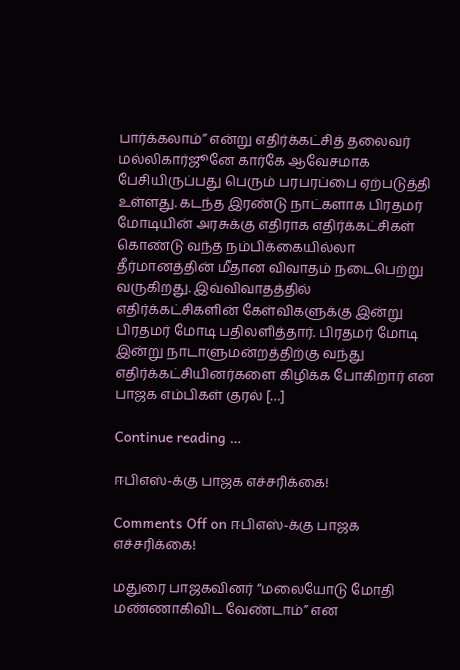பார்க்கலாம்” என்று எதிர்க்கட்சித் தலைவர் மல்லிகார்ஜூனே கார்கே ஆவேசமாக பேசியிருப்பது பெரும் பரபரப்பை ஏற்படுத்தி உள்ளது. கடந்த இரண்டு நாட்களாக பிரதமர் மோடியின் அரசுக்கு எதிராக எதிர்க்கட்சிகள் கொண்டு வந்த நம்பிக்கையில்லா தீர்மானத்தின் மீதான விவாதம் நடைபெற்று வருகிறது. இவ்விவாதத்தில் எதிர்க்கட்சிகளின் கேள்விகளுக்கு இன்று பிரதமர் மோடி பதிலளித்தார். பிரதமர் மோடி இன்று நாடாளுமன்றத்திற்கு வந்து எதிர்க்கட்சியினர்களை கிழிக்க போகிறார் என பாஜக எம்பிகள் குரல் […]

Continue reading …

ஈபிஎஸ்-க்கு பாஜக எச்சரிக்கை!

Comments Off on ஈபிஎஸ்-க்கு பாஜக எச்சரிக்கை!

மதுரை பாஜகவினர் “மலையோடு மோதி மண்ணாகிவிட வேண்டாம்” என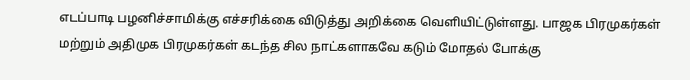எடப்பாடி பழனிச்சாமிக்கு எச்சரிக்கை விடுத்து அறிக்கை வெளியிட்டுள்ளது. பாஜக பிரமுகர்கள் மற்றும் அதிமுக பிரமுகர்கள் கடந்த சில நாட்களாகவே கடும் மோதல் போக்கு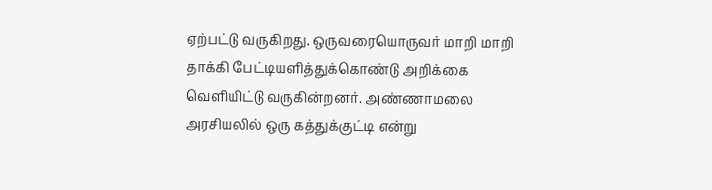ஏற்பட்டு வருகிறது. ஒருவரையொருவர் மாறி மாறி தாக்கி பேட்டியளித்துக்கொண்டு அறிக்கை வெளியிட்டு வருகின்றனர். அண்ணாமலை அரசியலில் ஒரு கத்துக்குட்டி என்று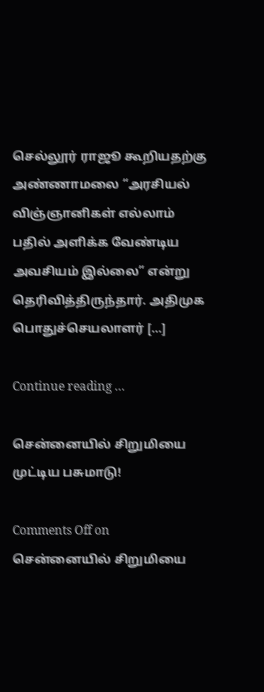செல்லூர் ராஜூ கூறியதற்கு அண்ணாமலை “அரசியல் விஞ்ஞானிகள் எல்லாம் பதில் அளிக்க வேண்டிய அவசியம் இல்லை” என்று தெரிவித்திருந்தார். அதிமுக பொதுச்செயலாளர் […]

Continue reading …

சென்னையில் சிறுமியை முட்டிய பசுமாடு!

Comments Off on சென்னையில் சிறுமியை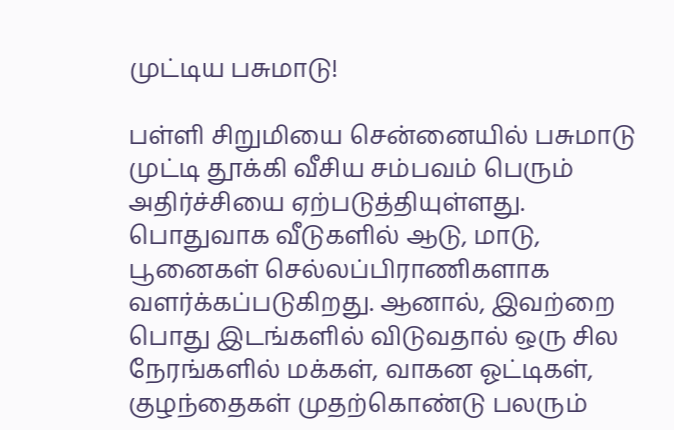முட்டிய பசுமாடு!

பள்ளி சிறுமியை சென்னையில் பசுமாடு முட்டி தூக்கி வீசிய சம்பவம் பெரும் அதிர்ச்சியை ஏற்படுத்தியுள்ளது. பொதுவாக வீடுகளில் ஆடு, மாடு, பூனைகள் செல்லப்பிராணிகளாக வளர்க்கப்படுகிறது. ஆனால், இவற்றை பொது இடங்களில் விடுவதால் ஒரு சில நேரங்களில் மக்கள், வாகன ஓட்டிகள், குழந்தைகள் முதற்கொண்டு பலரும்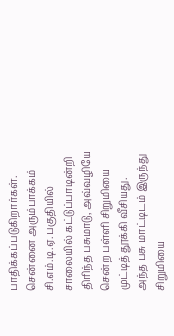பாதிக்கப்படுகிறார்கள். சென்னை அரும்பாக்கம் சி.எம்.டி.ஏ. பகுதியில் சாலையில் கட்டுப்பாடின்றி திரிந்த பசுமாடு, அவ்வழியே சென்ற பள்ளி சிறுமியை முட்டித் தூக்கி வீசியது. அந்த பசு மாட்டிடம் இருந்து சிறுமியை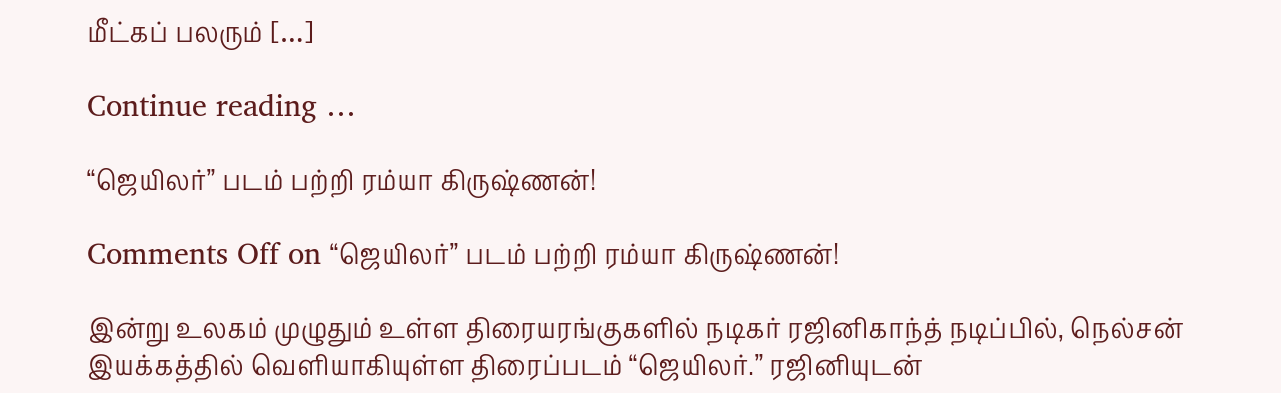மீட்கப் பலரும் […]

Continue reading …

“ஜெயிலர்” படம் பற்றி ரம்யா கிருஷ்ணன்!

Comments Off on “ஜெயிலர்” படம் பற்றி ரம்யா கிருஷ்ணன்!

இன்று உலகம் முழுதும் உள்ள திரையரங்குகளில் நடிகர் ரஜினிகாந்த் நடிப்பில், நெல்சன் இயக்கத்தில் வெளியாகியுள்ள திரைப்படம் “ஜெயிலர்.” ரஜினியுடன்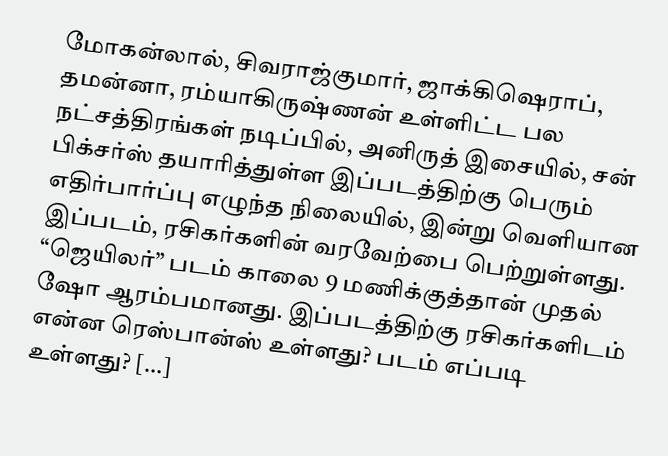மோகன்லால், சிவராஜ்குமார், ஜாக்கிஷெராப், தமன்னா, ரம்யாகிருஷ்ணன் உள்ளிட்ட பல நட்சத்திரங்கள் நடிப்பில், அனிருத் இசையில், சன் பிக்சர்ஸ் தயாரித்துள்ள இப்படத்திற்கு பெரும் எதிர்பார்ப்பு எழுந்த நிலையில், இன்று வெளியான இப்படம், ரசிகர்களின் வரவேற்பை பெற்றுள்ளது. “ஜெயிலர்” படம் காலை 9 மணிக்குத்தான் முதல் ஷோ ஆரம்பமானது. இப்படத்திற்கு ரசிகர்களிடம் என்ன ரெஸ்பான்ஸ் உள்ளது? படம் எப்படி உள்ளது? […]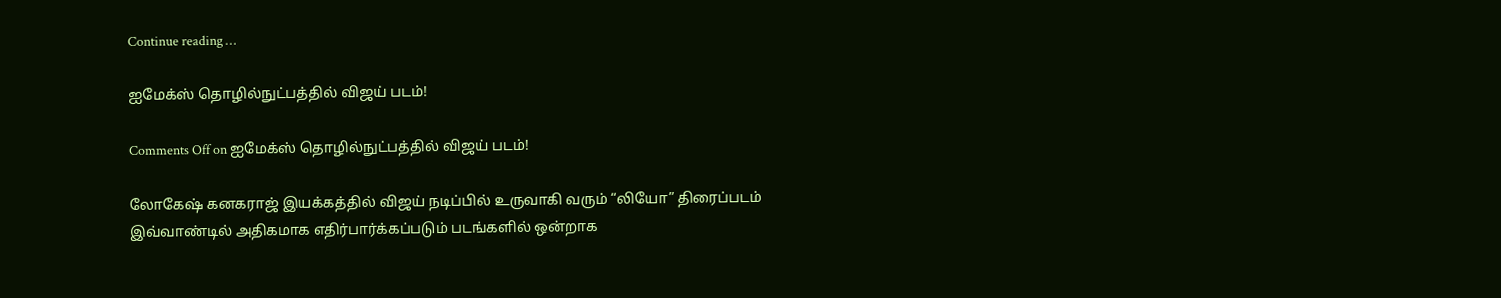Continue reading …

ஐமேக்ஸ் தொழில்நுட்பத்தில் விஜய் படம்!

Comments Off on ஐமேக்ஸ் தொழில்நுட்பத்தில் விஜய் படம்!

லோகேஷ் கனகராஜ் இயக்கத்தில் விஜய் நடிப்பில் உருவாகி வரும் “லியோ” திரைப்படம் இவ்வாண்டில் அதிகமாக எதிர்பார்க்கப்படும் படங்களில் ஒன்றாக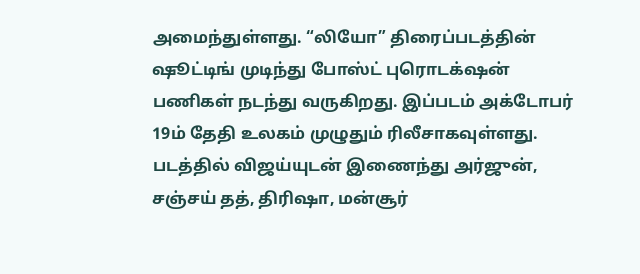அமைந்துள்ளது. “லியோ” திரைப்படத்தின் ஷூட்டிங் முடிந்து போஸ்ட் புரொடக்‌ஷன் பணிகள் நடந்து வருகிறது. இப்படம் அக்டோபர் 19ம் தேதி உலகம் முழுதும் ரிலீசாகவுள்ளது. படத்தில் விஜய்யுடன் இணைந்து அர்ஜுன், சஞ்சய் தத், திரிஷா, மன்சூர்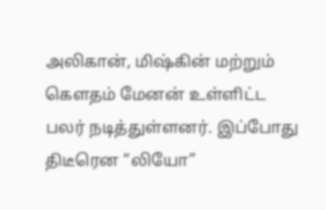அலிகான், மிஷ்கின் மற்றும் கௌதம் மேனன் உள்ளிட்ட பலர் நடித்துள்ளனர். இப்போது திடீரென “லியோ”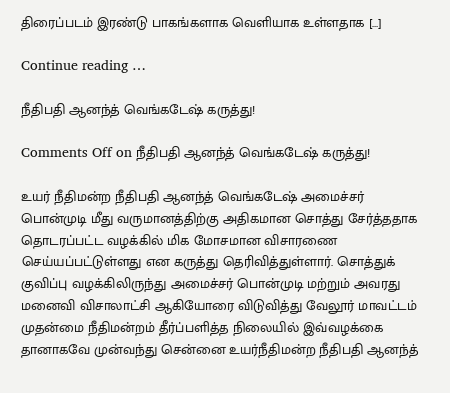திரைப்படம் இரண்டு பாகங்களாக வெளியாக உள்ளதாக […]

Continue reading …

நீதிபதி ஆனந்த் வெங்கடேஷ் கருத்து!

Comments Off on நீதிபதி ஆனந்த் வெங்கடேஷ் கருத்து!

உயர் நீதிமன்ற நீதிபதி ஆனந்த் வெங்கடேஷ் அமைச்சர் பொன்முடி மீது வருமானத்திற்கு அதிகமான சொத்து சேர்த்ததாக தொடரப்பட்ட வழக்கில் மிக மோசமான விசாரணை செய்யப்பட்டுள்ளது என கருத்து தெரிவித்துள்ளார். சொத்துக் குவிப்பு வழக்கிலிருந்து அமைச்சர் பொன்முடி மற்றும் அவரது மனைவி விசாலாட்சி ஆகியோரை விடுவித்து வேலூர் மாவட்டம் முதன்மை நீதிமன்றம் தீர்ப்பளித்த நிலையில் இவ்வழக்கை தானாகவே முன்வந்து சென்னை உயர்நீதிமன்ற நீதிபதி ஆனந்த்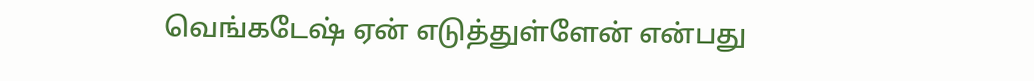வெங்கடேஷ் ஏன் எடுத்துள்ளேன் என்பது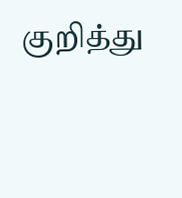குறித்து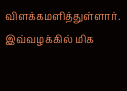விளக்கமளித்துள்ளார். இவ்வழக்கில் மிக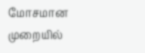மோசமான முறையில்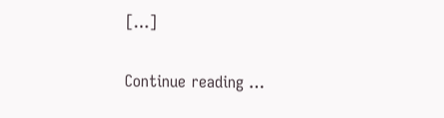[…]

Continue reading …